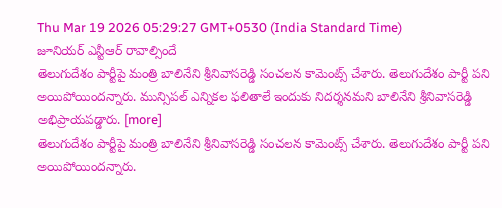Thu Mar 19 2026 05:29:27 GMT+0530 (India Standard Time)
జూనియర్ ఎన్టీఆర్ రావాల్సిందే
తెలుగుదేశం పార్టీపై మంత్రి బాలినేని శ్రీనివాసరెడ్డి సంచలన కామెంట్స్ చేశారు. తెలుగుదేశం పార్టీ పని అయిపోయిందన్నారు. మున్సిపల్ ఎన్నికల ఫలితాలే ఇందుకు నిదర్శనమని బాలినేని శ్రీనివాసరెడ్డి అభిప్రాయపడ్డారు. [more]
తెలుగుదేశం పార్టీపై మంత్రి బాలినేని శ్రీనివాసరెడ్డి సంచలన కామెంట్స్ చేశారు. తెలుగుదేశం పార్టీ పని అయిపోయిందన్నారు.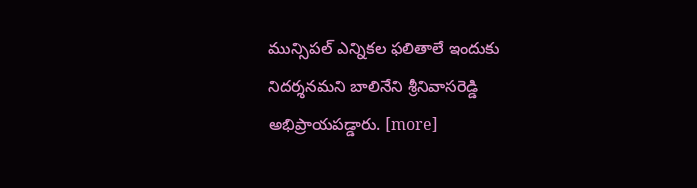మున్సిపల్ ఎన్నికల ఫలితాలే ఇందుకు నిదర్శనమని బాలినేని శ్రీనివాసరెడ్డి అభిప్రాయపడ్డారు. [more]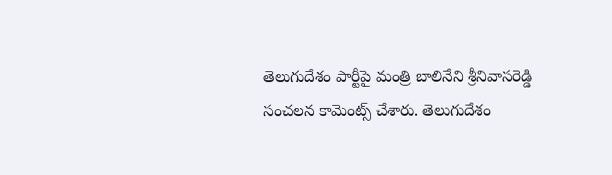తెలుగుదేశం పార్టీపై మంత్రి బాలినేని శ్రీనివాసరెడ్డి సంచలన కామెంట్స్ చేశారు. తెలుగుదేశం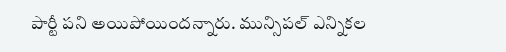పార్టీ పని అయిపోయిందన్నారు. మున్సిపల్ ఎన్నికల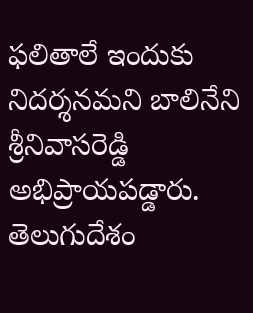ఫలితాలే ఇందుకు నిదర్శనమని బాలినేని శ్రీనివాసరెడ్డి అభిప్రాయపడ్డారు. తెలుగుదేశం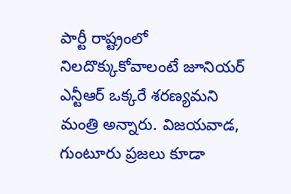పార్టీ రాష్ట్రంలో నిలదొక్కుకోవాలంటే జూనియర్ ఎన్టీఆర్ ఒక్కరే శరణ్యమని మంత్రి అన్నారు. విజయవాడ, గుంటూరు ప్రజలు కూడా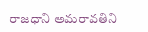రాజధాని అమరావతిని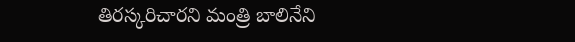తిరస్కరిచారని మంత్రి బాలినేని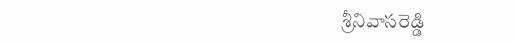శ్రీనివాసరెడ్డి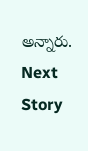అన్నారు.
Next Story